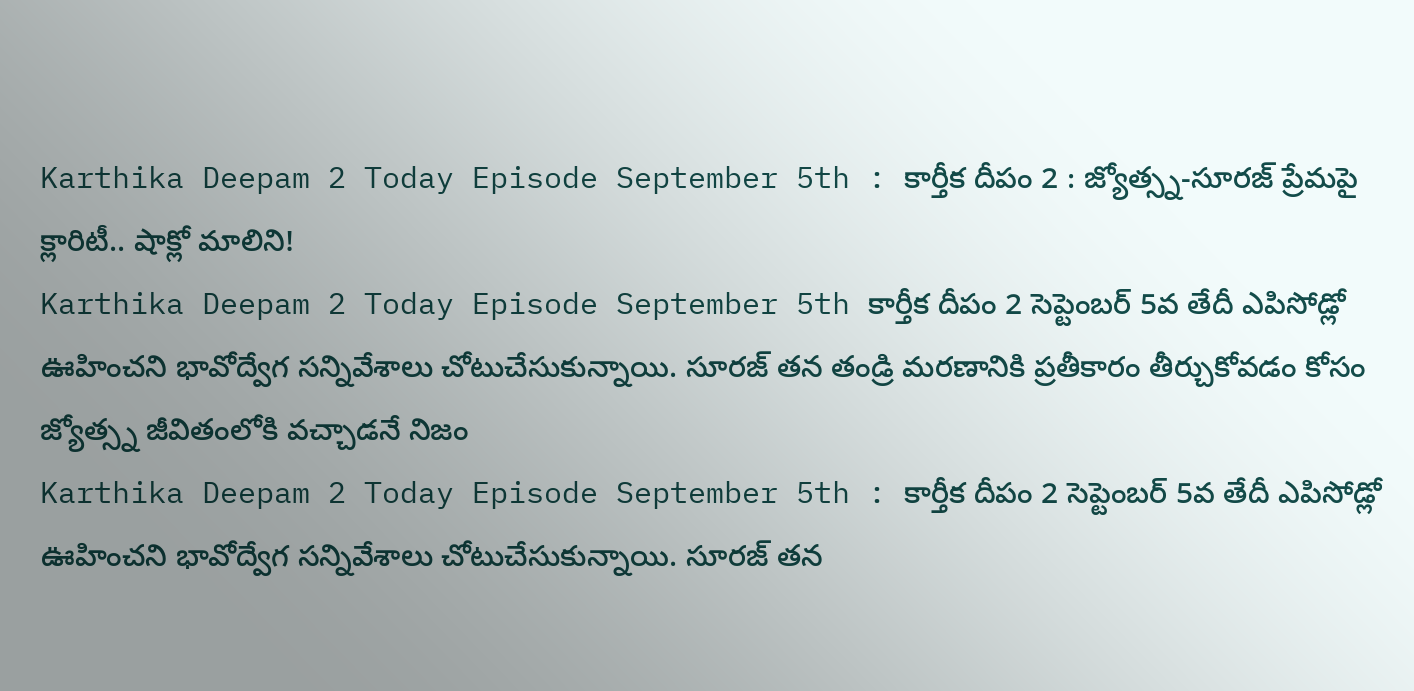Karthika Deepam 2 Today Episode September 5th : కార్తీక దీపం 2 : జ్యోత్స్న-సూరజ్ ప్రేమపై క్లారిటీ.. షాక్లో మాలిని!
Karthika Deepam 2 Today Episode September 5th కార్తీక దీపం 2 సెప్టెంబర్ 5వ తేదీ ఎపిసోడ్లో ఊహించని భావోద్వేగ సన్నివేశాలు చోటుచేసుకున్నాయి. సూరజ్ తన తండ్రి మరణానికి ప్రతీకారం తీర్చుకోవడం కోసం జ్యోత్స్న జీవితంలోకి వచ్చాడనే నిజం
Karthika Deepam 2 Today Episode September 5th : కార్తీక దీపం 2 సెప్టెంబర్ 5వ తేదీ ఎపిసోడ్లో ఊహించని భావోద్వేగ సన్నివేశాలు చోటుచేసుకున్నాయి. సూరజ్ తన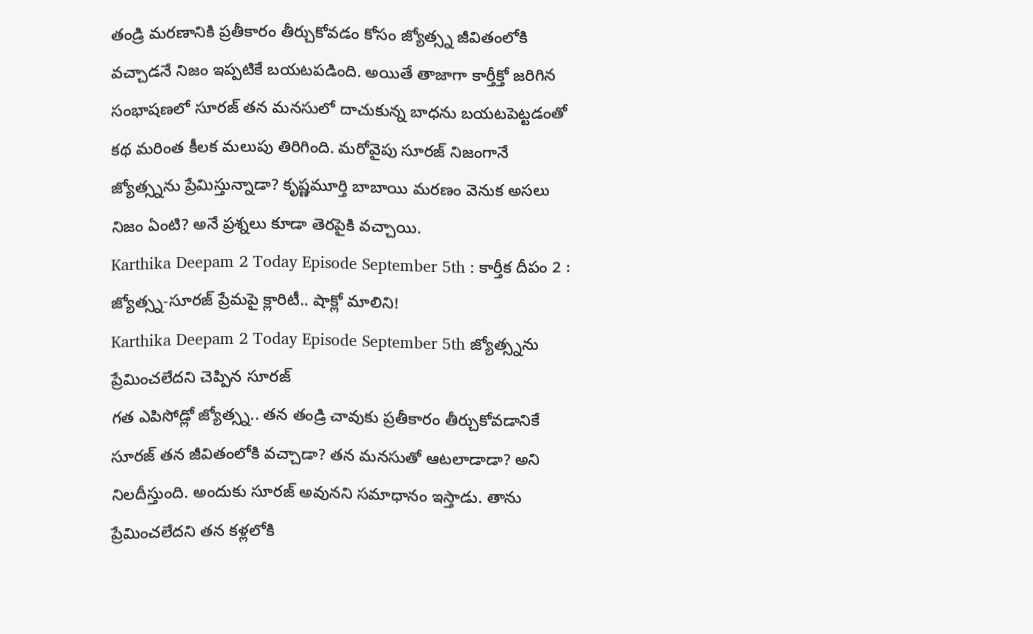తండ్రి మరణానికి ప్రతీకారం తీర్చుకోవడం కోసం జ్యోత్స్న జీవితంలోకి వచ్చాడనే నిజం ఇప్పటికే బయటపడింది. అయితే తాజాగా కార్తీక్తో జరిగిన సంభాషణలో సూరజ్ తన మనసులో దాచుకున్న బాధను బయటపెట్టడంతో కథ మరింత కీలక మలుపు తిరిగింది. మరోవైపు సూరజ్ నిజంగానే జ్యోత్స్నను ప్రేమిస్తున్నాడా? కృష్ణమూర్తి బాబాయి మరణం వెనుక అసలు నిజం ఏంటి? అనే ప్రశ్నలు కూడా తెరపైకి వచ్చాయి.
Karthika Deepam 2 Today Episode September 5th : కార్తీక దీపం 2 : జ్యోత్స్న-సూరజ్ ప్రేమపై క్లారిటీ.. షాక్లో మాలిని!
Karthika Deepam 2 Today Episode September 5th జ్యోత్స్నను ప్రేమించలేదని చెప్పిన సూరజ్
గత ఎపిసోడ్లో జ్యోత్స్న.. తన తండ్రి చావుకు ప్రతీకారం తీర్చుకోవడానికే సూరజ్ తన జీవితంలోకి వచ్చాడా? తన మనసుతో ఆటలాడాడా? అని నిలదీస్తుంది. అందుకు సూరజ్ అవునని సమాధానం ఇస్తాడు. తాను ప్రేమించలేదని తన కళ్లలోకి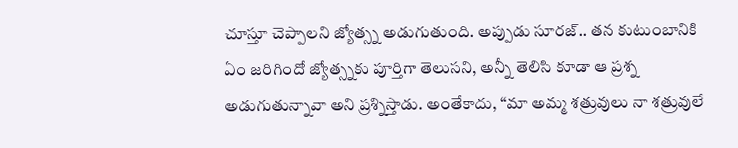చూస్తూ చెప్పాలని జ్యోత్స్న అడుగుతుంది. అప్పుడు సూరజ్.. తన కుటుంబానికి ఏం జరిగిందో జ్యోత్స్నకు పూర్తిగా తెలుసని, అన్నీ తెలిసి కూడా ఆ ప్రశ్న అడుగుతున్నావా అని ప్రశ్నిస్తాడు. అంతేకాదు, “మా అమ్మ శత్రువులు నా శత్రువులే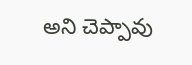అని చెప్పావు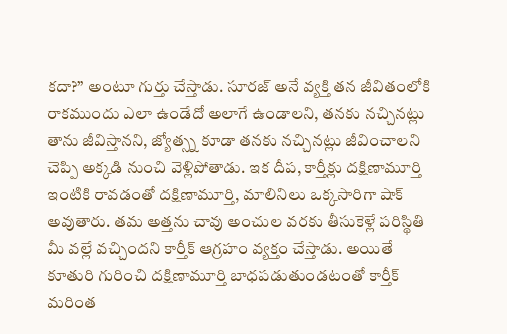కదా?” అంటూ గుర్తు చేస్తాడు. సూరజ్ అనే వ్యక్తి తన జీవితంలోకి రాకముందు ఎలా ఉండేదో అలాగే ఉండాలని, తనకు నచ్చినట్లు తాను జీవిస్తానని, జ్యోత్స్న కూడా తనకు నచ్చినట్లు జీవించాలని చెప్పి అక్కడి నుంచి వెళ్లిపోతాడు. ఇక దీప, కార్తీక్లు దక్షిణామూర్తి ఇంటికి రావడంతో దక్షిణామూర్తి, మాలినిలు ఒక్కసారిగా షాక్ అవుతారు. తమ అత్తను చావు అంచుల వరకు తీసుకెళ్లే పరిస్థితి మీ వల్లే వచ్చిందని కార్తీక్ ఆగ్రహం వ్యక్తం చేస్తాడు. అయితే కూతురి గురించి దక్షిణామూర్తి బాధపడుతుండటంతో కార్తీక్ మరింత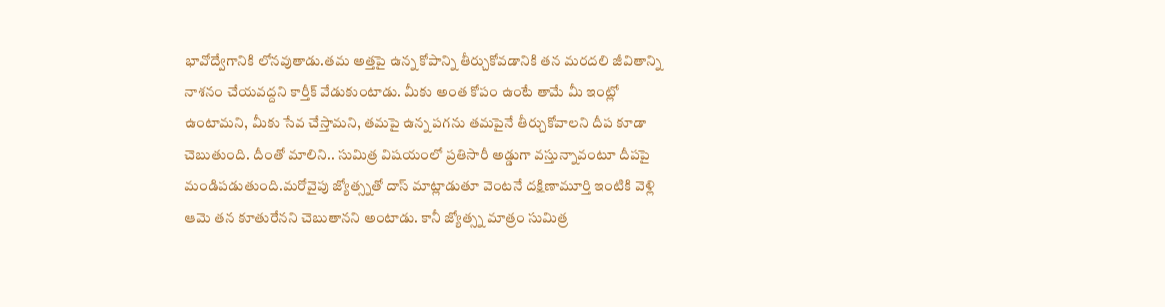భావోద్వేగానికి లోనవుతాడు.తమ అత్తపై ఉన్న కోపాన్ని తీర్చుకోవడానికి తన మరదలి జీవితాన్ని నాశనం చేయవద్దని కార్తీక్ వేడుకుంటాడు. మీకు అంత కోపం ఉంటే తామే మీ ఇంట్లో ఉంటామని, మీకు సేవ చేస్తామని, తమపై ఉన్న పగను తమపైనే తీర్చుకోవాలని దీప కూడా చెబుతుంది. దీంతో మాలిని.. సుమిత్ర విషయంలో ప్రతిసారీ అడ్డుగా వస్తున్నావంటూ దీపపై మండిపడుతుంది.మరోవైపు జ్యోత్స్నతో దాస్ మాట్లాడుతూ వెంటనే దక్షిణామూర్తి ఇంటికి వెళ్లి ఆమె తన కూతురేనని చెబుతానని అంటాడు. కానీ జ్యోత్స్న మాత్రం సుమిత్ర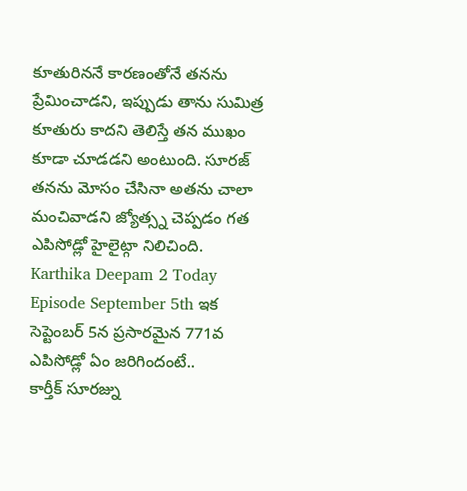కూతురిననే కారణంతోనే తనను ప్రేమించాడని, ఇప్పుడు తాను సుమిత్ర కూతురు కాదని తెలిస్తే తన ముఖం కూడా చూడడని అంటుంది. సూరజ్ తనను మోసం చేసినా అతను చాలా మంచివాడని జ్యోత్స్న చెప్పడం గత ఎపిసోడ్లో హైలైట్గా నిలిచింది.
Karthika Deepam 2 Today Episode September 5th ఇక సెప్టెంబర్ 5న ప్రసారమైన 771వ ఎపిసోడ్లో ఏం జరిగిందంటే..
కార్తీక్ సూరజ్ను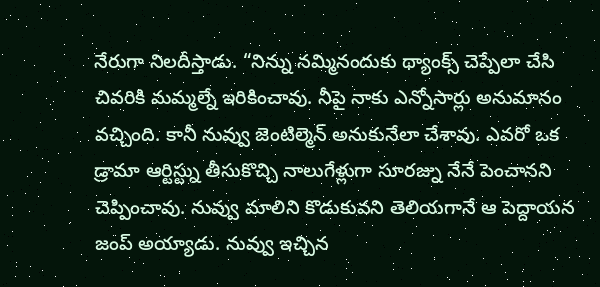నేరుగా నిలదీస్తాడు. “నిన్ను నమ్మినందుకు థ్యాంక్స్ చెప్పేలా చేసి చివరికి మమ్మల్నే ఇరికించావు. నీపై నాకు ఎన్నోసార్లు అనుమానం వచ్చింది. కానీ నువ్వు జెంటిల్మెన్ అనుకునేలా చేశావు. ఎవరో ఒక డ్రామా ఆర్టిస్ట్ను తీసుకొచ్చి నాలుగేళ్లుగా సూరజ్ను నేనే పెంచానని చెప్పించావు. నువ్వు మాలిని కొడుకువని తెలియగానే ఆ పెద్దాయన జంప్ అయ్యాడు. నువ్వు ఇచ్చిన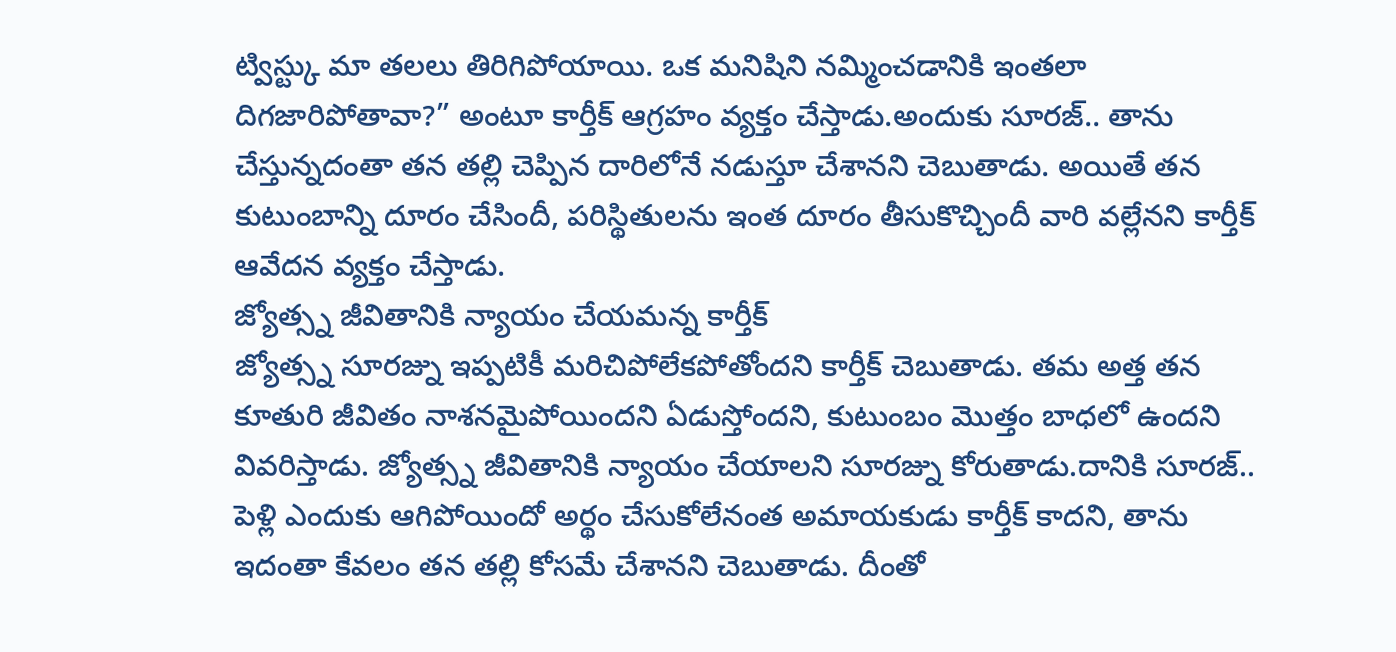ట్విస్ట్కు మా తలలు తిరిగిపోయాయి. ఒక మనిషిని నమ్మించడానికి ఇంతలా దిగజారిపోతావా?” అంటూ కార్తీక్ ఆగ్రహం వ్యక్తం చేస్తాడు.అందుకు సూరజ్.. తాను చేస్తున్నదంతా తన తల్లి చెప్పిన దారిలోనే నడుస్తూ చేశానని చెబుతాడు. అయితే తన కుటుంబాన్ని దూరం చేసిందీ, పరిస్థితులను ఇంత దూరం తీసుకొచ్చిందీ వారి వల్లేనని కార్తీక్ ఆవేదన వ్యక్తం చేస్తాడు.
జ్యోత్స్న జీవితానికి న్యాయం చేయమన్న కార్తీక్
జ్యోత్స్న సూరజ్ను ఇప్పటికీ మరిచిపోలేకపోతోందని కార్తీక్ చెబుతాడు. తమ అత్త తన కూతురి జీవితం నాశనమైపోయిందని ఏడుస్తోందని, కుటుంబం మొత్తం బాధలో ఉందని వివరిస్తాడు. జ్యోత్స్న జీవితానికి న్యాయం చేయాలని సూరజ్ను కోరుతాడు.దానికి సూరజ్.. పెళ్లి ఎందుకు ఆగిపోయిందో అర్థం చేసుకోలేనంత అమాయకుడు కార్తీక్ కాదని, తాను ఇదంతా కేవలం తన తల్లి కోసమే చేశానని చెబుతాడు. దీంతో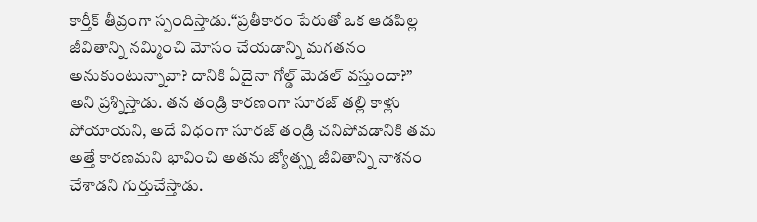కార్తీక్ తీవ్రంగా స్పందిస్తాడు.“ప్రతీకారం పేరుతో ఒక ఆడపిల్ల జీవితాన్ని నమ్మించి మోసం చేయడాన్ని మగతనం అనుకుంటున్నావా? దానికి ఏదైనా గోల్డ్ మెడల్ వస్తుందా?” అని ప్రశ్నిస్తాడు. తన తండ్రి కారణంగా సూరజ్ తల్లి కాళ్లు పోయాయని, అదే విధంగా సూరజ్ తండ్రి చనిపోవడానికి తమ అత్తే కారణమని భావించి అతను జ్యోత్స్న జీవితాన్ని నాశనం చేశాడని గుర్తుచేస్తాడు.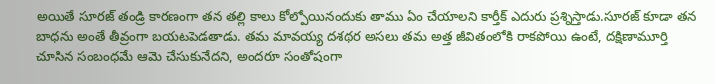అయితే సూరజ్ తండ్రి కారణంగా తన తల్లి కాలు కోల్పోయినందుకు తాము ఏం చేయాలని కార్తీక్ ఎదురు ప్రశ్నిస్తాడు.సూరజ్ కూడా తన బాధను అంతే తీవ్రంగా బయటపెడతాడు. తమ మావయ్య దశథర అసలు తమ అత్త జీవితంలోకి రాకపోయి ఉంటే, దక్షిణామూర్తి చూసిన సంబంధమే ఆమె చేసుకునేదని, అందరూ సంతోషంగా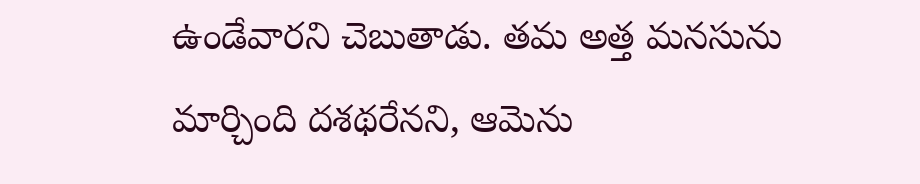ఉండేవారని చెబుతాడు. తమ అత్త మనసును మార్చింది దశథరేనని, ఆమెను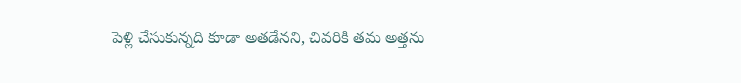పెళ్లి చేసుకున్నది కూడా అతడేనని, చివరికి తమ అత్తను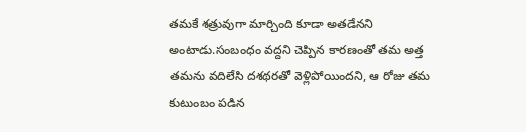తమకే శత్రువుగా మార్చింది కూడా అతడేనని అంటాడు.సంబంధం వద్దని చెప్పిన కారణంతో తమ అత్త తమను వదిలేసి దశథరతో వెళ్లిపోయిందని, ఆ రోజు తమ కుటుంబం పడిన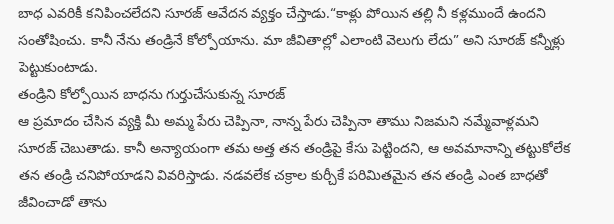బాధ ఎవరికీ కనిపించలేదని సూరజ్ ఆవేదన వ్యక్తం చేస్తాడు.“కాళ్లు పోయిన తల్లి నీ కళ్లముందే ఉందని సంతోషించు. కానీ నేను తండ్రినే కోల్పోయాను. మా జీవితాల్లో ఎలాంటి వెలుగు లేదు” అని సూరజ్ కన్నీళ్లు పెట్టుకుంటాడు.
తండ్రిని కోల్పోయిన బాధను గుర్తుచేసుకున్న సూరజ్
ఆ ప్రమాదం చేసిన వ్యక్తి మీ అమ్మ పేరు చెప్పినా, నాన్న పేరు చెప్పినా తాము నిజమని నమ్మేవాళ్లమని సూరజ్ చెబుతాడు. కానీ అన్యాయంగా తమ అత్త తన తండ్రిపై కేసు పెట్టిందని, ఆ అవమానాన్ని తట్టుకోలేక తన తండ్రి చనిపోయాడని వివరిస్తాడు. నడవలేక చక్రాల కుర్చీకే పరిమితమైన తన తండ్రి ఎంత బాధతో జీవించాడో తాను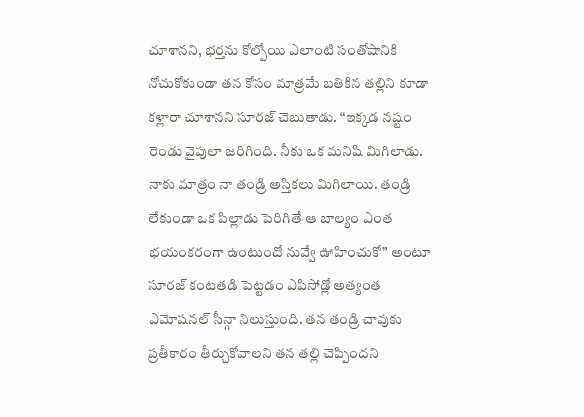చూశానని, భర్తను కోల్పోయి ఎలాంటి సంతోషానికి నోచుకోకుండా తన కోసం మాత్రమే బతికిన తల్లిని కూడా కళ్లారా చూశానని సూరజ్ చెబుతాడు. “ఇక్కడ నష్టం రెండు వైపులా జరిగింది. నీకు ఒక మనిషి మిగిలాడు. నాకు మాత్రం నా తండ్రి అస్తికలు మిగిలాయి. తండ్రి లేకుండా ఒక పిల్లాడు పెరిగితే ఆ బాల్యం ఎంత భయంకరంగా ఉంటుందో నువ్వే ఊహించుకో” అంటూ సూరజ్ కంటతడి పెట్టడం ఎపిసోడ్లో అత్యంత ఎమోషనల్ సీన్గా నిలుస్తుంది. తన తండ్రి చావుకు ప్రతీకారం తీర్చుకోవాలని తన తల్లి చెప్పిందని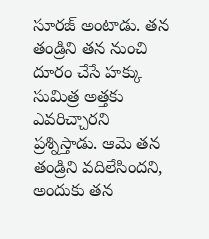సూరజ్ అంటాడు. తన తండ్రిని తన నుంచి దూరం చేసే హక్కు సుమిత్ర అత్తకు ఎవరిచ్చారని ప్రశ్నిస్తాడు. ఆమె తన తండ్రిని వదిలేసిందని, అందుకు తన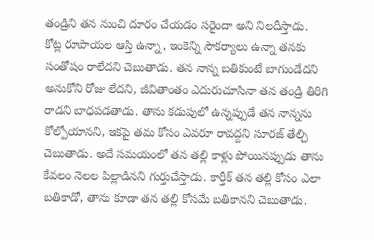తండ్రిని తన నుంచి దూరం చేయడం సరైందా అని నిలదీస్తాడు.
కోట్ల రూపాయల ఆస్తి ఉన్నా, ఇంకెన్ని సౌకర్యాలు ఉన్నా తనకు సంతోషం రాలేదని చెబుతాడు. తన నాన్న బతికుంటే బాగుండేదని అనుకోని రోజు లేదని, జీవితాంతం ఎదురుచూసినా తన తండ్రి తిరిగి రాడని బాధపడతాడు. తాను కడుపులో ఉన్నప్పుడే తన నాన్నను కోల్పోయానని, ఇకపై తమ కోసం ఎవరూ రావద్దని సూరజ్ తేల్చి చెబుతాడు. అదే సమయంలో తన తల్లి కాళ్లు పోయినప్పుడు తాను కేవలం నెలల పిల్లాడినని గుర్తుచేస్తాడు. కార్తీక్ తన తల్లి కోసం ఎలా బతికాడో, తాను కూడా తన తల్లి కోసమే బతికానని చెబుతాడు.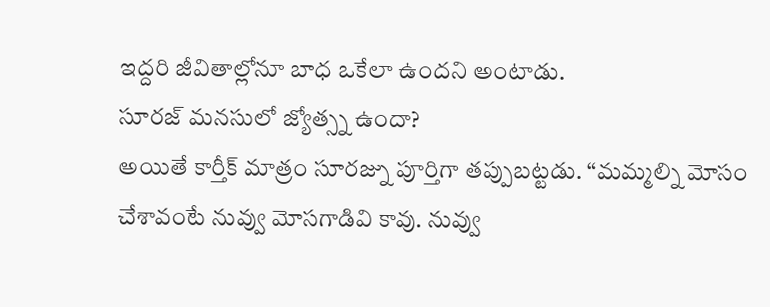ఇద్దరి జీవితాల్లోనూ బాధ ఒకేలా ఉందని అంటాడు.
సూరజ్ మనసులో జ్యోత్స్న ఉందా?
అయితే కార్తీక్ మాత్రం సూరజ్ను పూర్తిగా తప్పుబట్టడు. “మమ్మల్ని మోసం చేశావంటే నువ్వు మోసగాడివి కావు. నువ్వు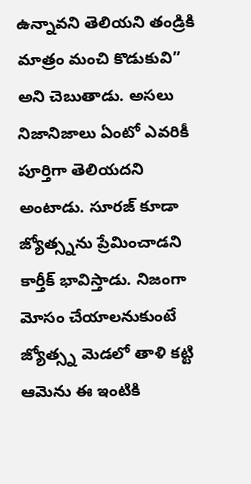ఉన్నావని తెలియని తండ్రికి మాత్రం మంచి కొడుకువి” అని చెబుతాడు. అసలు నిజానిజాలు ఏంటో ఎవరికీ పూర్తిగా తెలియదని అంటాడు. సూరజ్ కూడా జ్యోత్స్నను ప్రేమించాడని కార్తీక్ భావిస్తాడు. నిజంగా మోసం చేయాలనుకుంటే జ్యోత్స్న మెడలో తాళి కట్టి ఆమెను ఈ ఇంటికి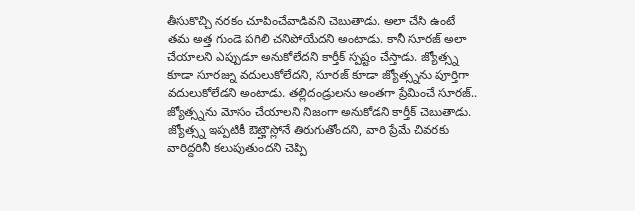తీసుకొచ్చి నరకం చూపించేవాడివని చెబుతాడు. అలా చేసి ఉంటే తమ అత్త గుండె పగిలి చనిపోయేదని అంటాడు. కానీ సూరజ్ అలా చేయాలని ఎప్పుడూ అనుకోలేదని కార్తీక్ స్పష్టం చేస్తాడు. జ్యోత్స్న కూడా సూరజ్ను వదులుకోలేదని, సూరజ్ కూడా జ్యోత్స్నను పూర్తిగా వదులుకోలేడని అంటాడు. తల్లిదండ్రులను అంతగా ప్రేమించే సూరజ్.. జ్యోత్స్నను మోసం చేయాలని నిజంగా అనుకోడని కార్తీక్ చెబుతాడు. జ్యోత్స్న ఇప్పటికీ ఔట్హౌస్లోనే తిరుగుతోందని, వారి ప్రేమే చివరకు వారిద్దరినీ కలుపుతుందని చెప్పి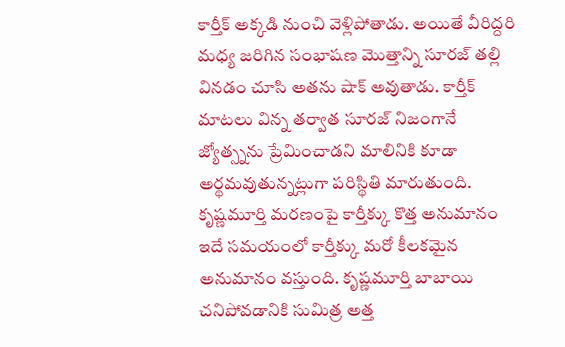కార్తీక్ అక్కడి నుంచి వెళ్లిపోతాడు. అయితే వీరిద్దరి మధ్య జరిగిన సంభాషణ మొత్తాన్ని సూరజ్ తల్లి వినడం చూసి అతను షాక్ అవుతాడు. కార్తీక్ మాటలు విన్న తర్వాత సూరజ్ నిజంగానే జ్యోత్స్నను ప్రేమించాడని మాలినికి కూడా అర్థమవుతున్నట్లుగా పరిస్థితి మారుతుంది.
కృష్ణమూర్తి మరణంపై కార్తీక్కు కొత్త అనుమానం
ఇదే సమయంలో కార్తీక్కు మరో కీలకమైన అనుమానం వస్తుంది. కృష్ణమూర్తి బాబాయి చనిపోవడానికి సుమిత్ర అత్త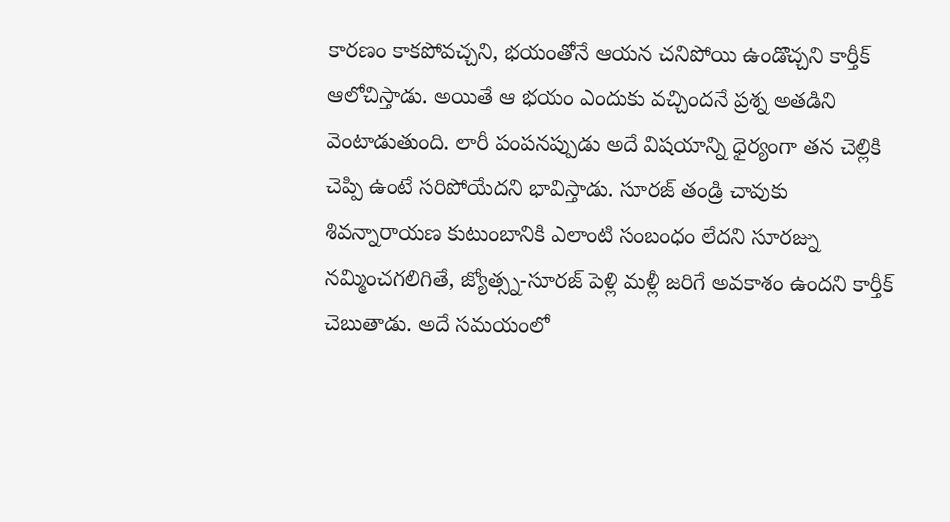కారణం కాకపోవచ్చని, భయంతోనే ఆయన చనిపోయి ఉండొచ్చని కార్తీక్ ఆలోచిస్తాడు. అయితే ఆ భయం ఎందుకు వచ్చిందనే ప్రశ్న అతడిని వెంటాడుతుంది. లారీ పంపనప్పుడు అదే విషయాన్ని ధైర్యంగా తన చెల్లికి చెప్పి ఉంటే సరిపోయేదని భావిస్తాడు. సూరజ్ తండ్రి చావుకు శివన్నారాయణ కుటుంబానికి ఎలాంటి సంబంధం లేదని సూరజ్ను నమ్మించగలిగితే, జ్యోత్స్న-సూరజ్ పెళ్లి మళ్లీ జరిగే అవకాశం ఉందని కార్తీక్ చెబుతాడు. అదే సమయంలో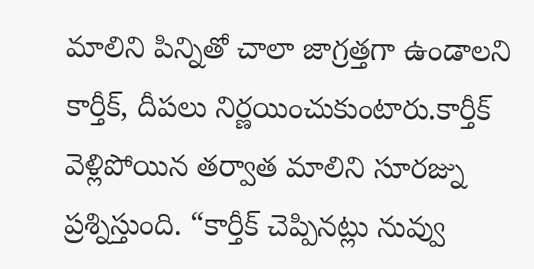మాలిని పిన్నితో చాలా జాగ్రత్తగా ఉండాలని కార్తీక్, దీపలు నిర్ణయించుకుంటారు.కార్తీక్ వెళ్లిపోయిన తర్వాత మాలిని సూరజ్ను ప్రశ్నిస్తుంది. “కార్తీక్ చెప్పినట్లు నువ్వు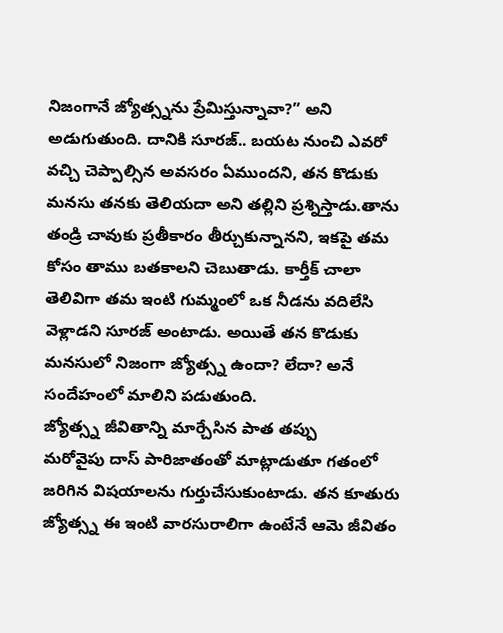నిజంగానే జ్యోత్స్నను ప్రేమిస్తున్నావా?” అని అడుగుతుంది. దానికి సూరజ్.. బయట నుంచి ఎవరో వచ్చి చెప్పాల్సిన అవసరం ఏముందని, తన కొడుకు మనసు తనకు తెలియదా అని తల్లిని ప్రశ్నిస్తాడు.తాను తండ్రి చావుకు ప్రతీకారం తీర్చుకున్నానని, ఇకపై తమ కోసం తాము బతకాలని చెబుతాడు. కార్తీక్ చాలా తెలివిగా తమ ఇంటి గుమ్మంలో ఒక నీడను వదిలేసి వెళ్లాడని సూరజ్ అంటాడు. అయితే తన కొడుకు మనసులో నిజంగా జ్యోత్స్న ఉందా? లేదా? అనే సందేహంలో మాలిని పడుతుంది.
జ్యోత్స్న జీవితాన్ని మార్చేసిన పాత తప్పు
మరోవైపు దాస్ పారిజాతంతో మాట్లాడుతూ గతంలో జరిగిన విషయాలను గుర్తుచేసుకుంటాడు. తన కూతురు జ్యోత్స్న ఈ ఇంటి వారసురాలిగా ఉంటేనే ఆమె జీవితం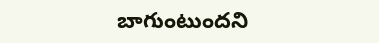బాగుంటుందని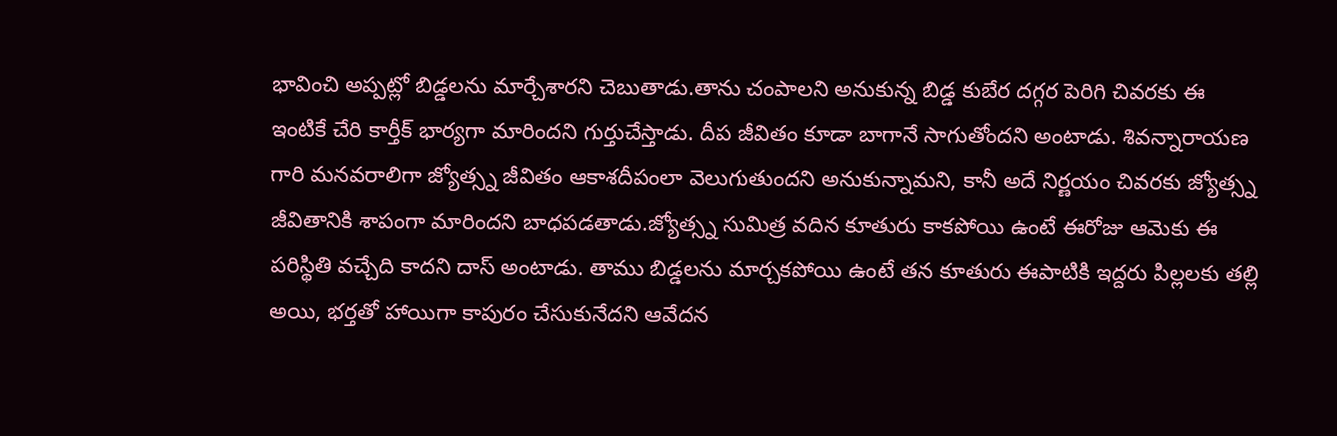భావించి అప్పట్లో బిడ్డలను మార్చేశారని చెబుతాడు.తాను చంపాలని అనుకున్న బిడ్డ కుబేర దగ్గర పెరిగి చివరకు ఈ ఇంటికే చేరి కార్తీక్ భార్యగా మారిందని గుర్తుచేస్తాడు. దీప జీవితం కూడా బాగానే సాగుతోందని అంటాడు. శివన్నారాయణ గారి మనవరాలిగా జ్యోత్స్న జీవితం ఆకాశదీపంలా వెలుగుతుందని అనుకున్నామని, కానీ అదే నిర్ణయం చివరకు జ్యోత్స్న జీవితానికి శాపంగా మారిందని బాధపడతాడు.జ్యోత్స్న సుమిత్ర వదిన కూతురు కాకపోయి ఉంటే ఈరోజు ఆమెకు ఈ పరిస్థితి వచ్చేది కాదని దాస్ అంటాడు. తాము బిడ్డలను మార్చకపోయి ఉంటే తన కూతురు ఈపాటికి ఇద్దరు పిల్లలకు తల్లి అయి, భర్తతో హాయిగా కాపురం చేసుకునేదని ఆవేదన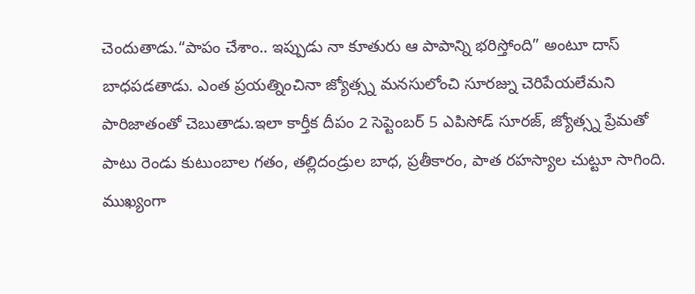చెందుతాడు.“పాపం చేశాం.. ఇప్పుడు నా కూతురు ఆ పాపాన్ని భరిస్తోంది” అంటూ దాస్ బాధపడతాడు. ఎంత ప్రయత్నించినా జ్యోత్స్న మనసులోంచి సూరజ్ను చెరిపేయలేమని పారిజాతంతో చెబుతాడు.ఇలా కార్తీక దీపం 2 సెప్టెంబర్ 5 ఎపిసోడ్ సూరజ్, జ్యోత్స్న ప్రేమతో పాటు రెండు కుటుంబాల గతం, తల్లిదండ్రుల బాధ, ప్రతీకారం, పాత రహస్యాల చుట్టూ సాగింది. ముఖ్యంగా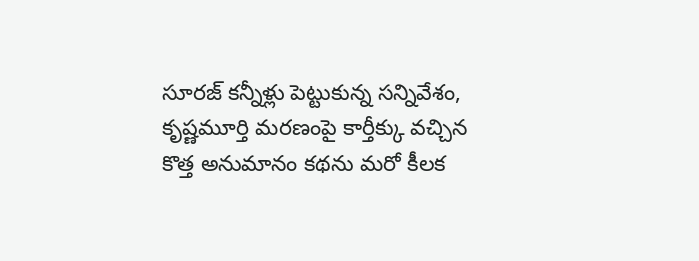సూరజ్ కన్నీళ్లు పెట్టుకున్న సన్నివేశం, కృష్ణమూర్తి మరణంపై కార్తీక్కు వచ్చిన కొత్త అనుమానం కథను మరో కీలక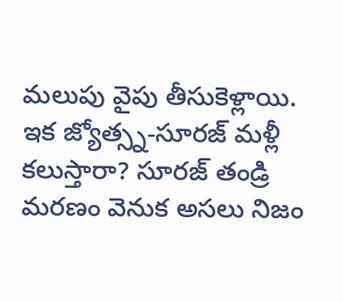మలుపు వైపు తీసుకెళ్లాయి. ఇక జ్యోత్స్న-సూరజ్ మళ్లీ కలుస్తారా? సూరజ్ తండ్రి మరణం వెనుక అసలు నిజం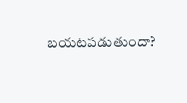బయటపడుతుందా?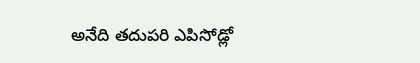అనేది తదుపరి ఎపిసోడ్లో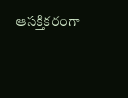ఆసక్తికరంగా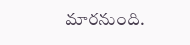మారనుంది.